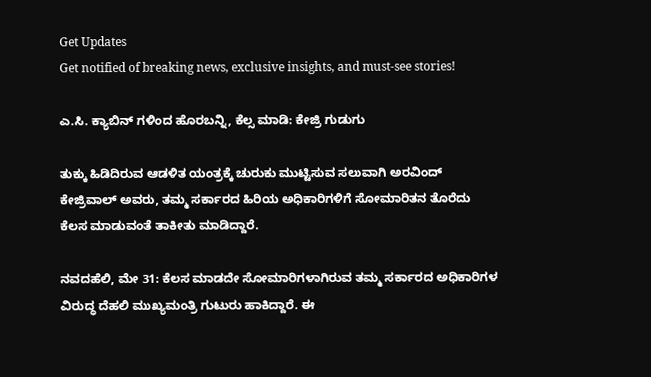Get Updates
Get notified of breaking news, exclusive insights, and must-see stories!

ಎ.ಸಿ. ಕ್ಯಾಬಿನ್ ಗಳಿಂದ ಹೊರಬನ್ನಿ, ಕೆಲ್ಸ ಮಾಡಿ: ಕೇಜ್ರಿ ಗುಡುಗು

ತುಕ್ಕು ಹಿಡಿದಿರುವ ಆಡಳಿತ ಯಂತ್ರಕ್ಕೆ ಚುರುಕು ಮುಟ್ಟಿಸುವ ಸಲುವಾಗಿ ಅರವಿಂದ್ ಕೇಜ್ರಿವಾಲ್ ಅವರು, ತಮ್ಮ ಸರ್ಕಾರದ ಹಿರಿಯ ಅಧಿಕಾರಿಗಳಿಗೆ ಸೋಮಾರಿತನ ತೊರೆದು ಕೆಲಸ ಮಾಡುವಂತೆ ತಾಕೀತು ಮಾಡಿದ್ದಾರೆ.

ನವದಹೆಲಿ, ಮೇ 31: ಕೆಲಸ ಮಾಡದೇ ಸೋಮಾರಿಗಳಾಗಿರುವ ತಮ್ಮ ಸರ್ಕಾರದ ಅಧಿಕಾರಿಗಳ ವಿರುದ್ಧ ದೆಹಲಿ ಮುಖ್ಯಮಂತ್ರಿ ಗುಟುರು ಹಾಕಿದ್ದಾರೆ. ಈ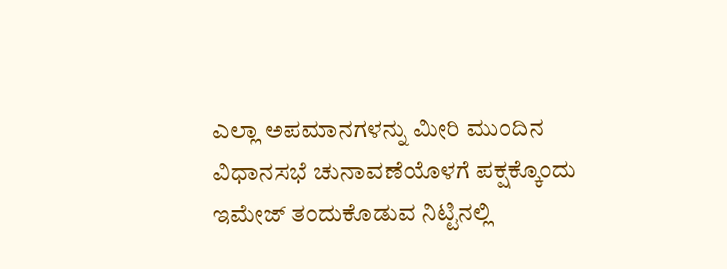ಎಲ್ಲಾ ಅಪಮಾನಗಳನ್ನು ಮೀರಿ ಮುಂದಿನ ವಿಧಾನಸಭೆ ಚುನಾವಣೆಯೊಳಗೆ ಪಕ್ಷಕ್ಕೊಂದು ಇಮೇಜ್ ತಂದುಕೊಡುವ ನಿಟ್ಟಿನಲ್ಲಿ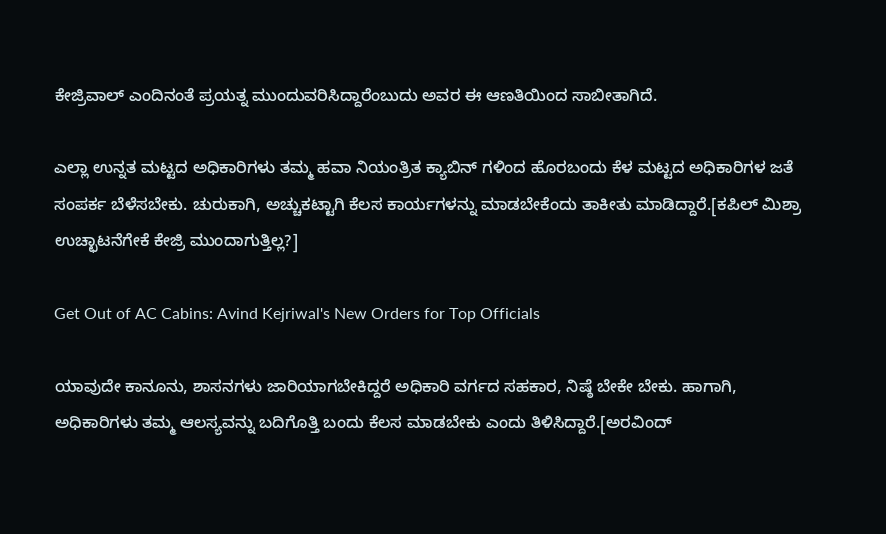ಕೇಜ್ರಿವಾಲ್ ಎಂದಿನಂತೆ ಪ್ರಯತ್ನ ಮುಂದುವರಿಸಿದ್ದಾರೆಂಬುದು ಅವರ ಈ ಆಣತಿಯಿಂದ ಸಾಬೀತಾಗಿದೆ.

ಎಲ್ಲಾ ಉನ್ನತ ಮಟ್ಟದ ಅಧಿಕಾರಿಗಳು ತಮ್ಮ ಹವಾ ನಿಯಂತ್ರಿತ ಕ್ಯಾಬಿನ್ ಗಳಿಂದ ಹೊರಬಂದು ಕೆಳ ಮಟ್ಟದ ಅಧಿಕಾರಿಗಳ ಜತೆ ಸಂಪರ್ಕ ಬೆಳೆಸಬೇಕು. ಚುರುಕಾಗಿ, ಅಚ್ಚುಕಟ್ಟಾಗಿ ಕೆಲಸ ಕಾರ್ಯಗಳನ್ನು ಮಾಡಬೇಕೆಂದು ತಾಕೀತು ಮಾಡಿದ್ದಾರೆ.[ಕಪಿಲ್ ಮಿಶ್ರಾ ಉಚ್ಛಾಟನೆಗೇಕೆ ಕೇಜ್ರಿ ಮುಂದಾಗುತ್ತಿಲ್ಲ?]

Get Out of AC Cabins: Avind Kejriwal's New Orders for Top Officials

ಯಾವುದೇ ಕಾನೂನು, ಶಾಸನಗಳು ಜಾರಿಯಾಗಬೇಕಿದ್ದರೆ ಅಧಿಕಾರಿ ವರ್ಗದ ಸಹಕಾರ, ನಿಷ್ಠೆ ಬೇಕೇ ಬೇಕು. ಹಾಗಾಗಿ, ಅಧಿಕಾರಿಗಳು ತಮ್ಮ ಆಲಸ್ಯವನ್ನು ಬದಿಗೊತ್ತಿ ಬಂದು ಕೆಲಸ ಮಾಡಬೇಕು ಎಂದು ತಿಳಿಸಿದ್ದಾರೆ.[ಅರವಿಂದ್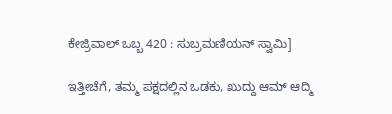ಕೇಜ್ರಿವಾಲ್ ಒಬ್ಬ 420 : ಸುಬ್ರಮಣಿಯನ್ ಸ್ವಾಮಿ]

ಇತ್ತೀಚೆಗೆ, ತಮ್ಮ ಪಕ್ಷದಲ್ಲಿನ ಒಡಕು, ಖುದ್ದು ಆಮ್ ಆದ್ಮಿ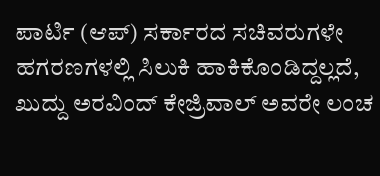ಪಾರ್ಟಿ (ಆಪ್) ಸರ್ಕಾರದ ಸಚಿವರುಗಳೇ ಹಗರಣಗಳಲ್ಲಿ ಸಿಲುಕಿ ಹಾಕಿಕೊಂಡಿದ್ದಲ್ಲದೆ, ಖುದ್ದು ಅರವಿಂದ್ ಕೇಜ್ರಿವಾಲ್ ಅವರೇ ಲಂಚ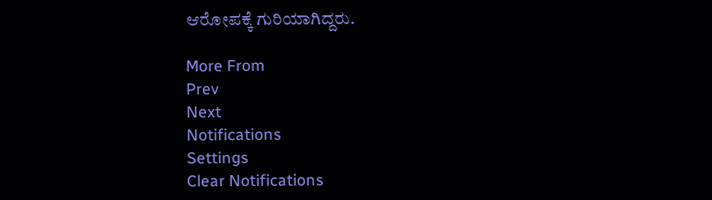ಆರೋಪಕ್ಕೆ ಗುರಿಯಾಗಿದ್ದರು.

More From
Prev
Next
Notifications
Settings
Clear Notifications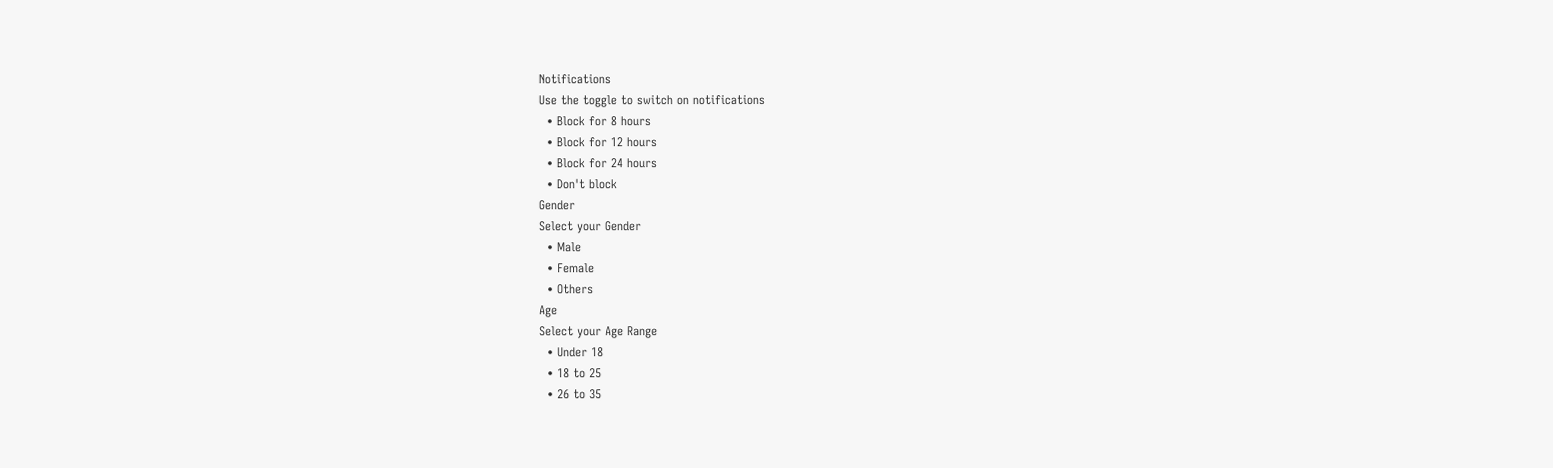Notifications
Use the toggle to switch on notifications
  • Block for 8 hours
  • Block for 12 hours
  • Block for 24 hours
  • Don't block
Gender
Select your Gender
  • Male
  • Female
  • Others
Age
Select your Age Range
  • Under 18
  • 18 to 25
  • 26 to 35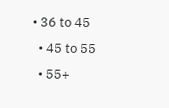• 36 to 45
  • 45 to 55
  • 55+